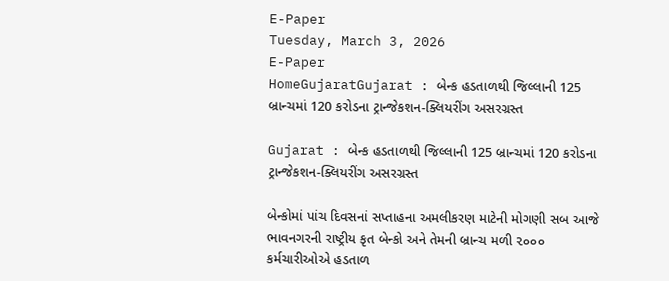E-Paper
Tuesday, March 3, 2026
E-Paper
HomeGujaratGujarat : બેન્ક હડતાળથી જિલ્લાની 125 બ્રાન્ચમાં 120 કરોડના ટ્રાન્જેકશન-ક્લિયરીંગ અસરગ્રસ્ત

Gujarat : બેન્ક હડતાળથી જિલ્લાની 125 બ્રાન્ચમાં 120 કરોડના ટ્રાન્જેકશન-ક્લિયરીંગ અસરગ્રસ્ત

બેન્કોમાં પાંચ દિવસનાં સપ્તાહના અમલીકરણ માટેની મોગણી સબ આજે ભાવનગરની રાષ્ટ્રીય કૃત બેન્કો અને તેમની બ્રાન્ચ મળી ૨૦૦૦ કર્મચારીઓએ હડતાળ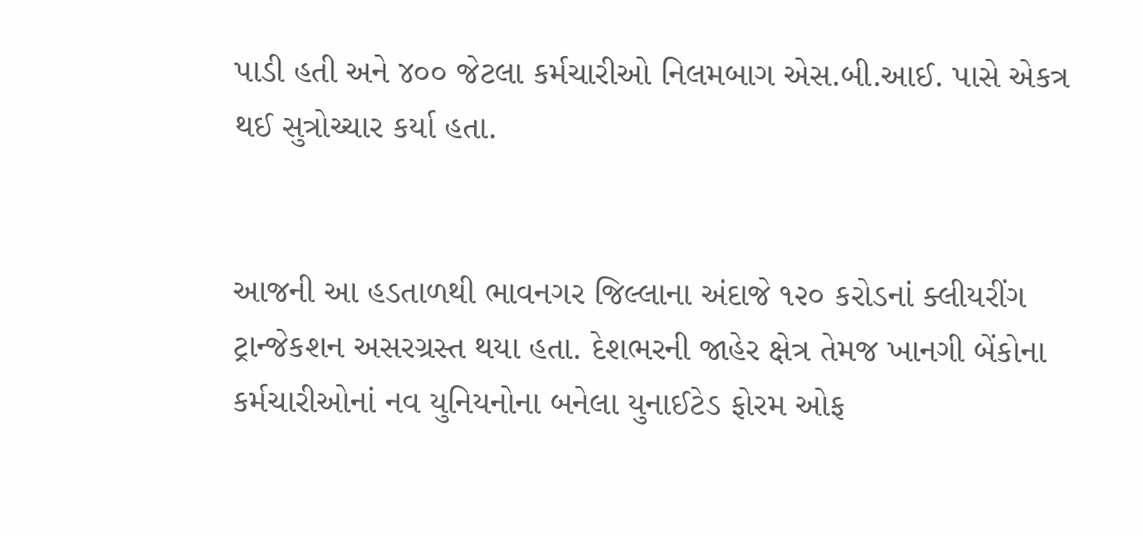પાડી હતી અને ૪૦૦ જેટલા કર્મચારીઓ નિલમબાગ એસ.બી.આઈ. પાસે એકત્ર થઈ સુત્રોચ્ચાર કર્યા હતા.


આજની આ હડતાળથી ભાવનગર જિલ્લાના અંદાજે ૧૨૦ કરોડનાં ક્લીયરીંગ ટ્રાન્જેકશન અસરગ્રસ્ત થયા હતા. દેશભરની જાહેર ક્ષેત્ર તેમજ ખાનગી બેંકોના કર્મચારીઓનાં નવ યુનિયનોના બનેલા યુનાઈટેડ ફોરમ ઓફ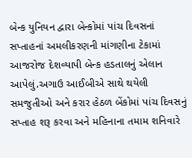બેન્ક યુનિયન દ્વારા બેન્કોમાં પાંચ દિવસનાં સપ્તાહનાં અમલીકરણની માંગણીના ટેકામાં આજરોજ દેશવ્યાપી બેન્ક હડતાલનું એલાન આપેલું.અગાઉ આઈબીએ સાથે થયેલી સમજુતીઓ અને કરાર હેઠળ બેંકોમાં પાંચ દિવસનું સપ્તાહ શરૂ કરવા અને મહિનાના તમામ શનિવારે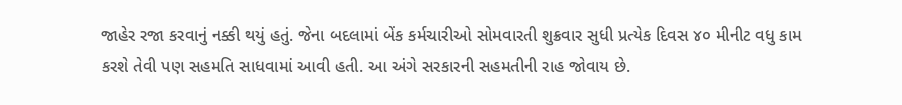જાહેર રજા કરવાનું નક્કી થયું હતું. જેના બદલામાં બેંક કર્મચારીઓ સોમવારતી શુક્રવાર સુધી પ્રત્યેક દિવસ ૪૦ મીનીટ વધુ કામ કરશે તેવી પણ સહમતિ સાધવામાં આવી હતી. આ અંગે સરકારની સહમતીની રાહ જોવાય છે.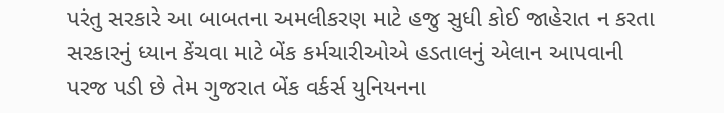પરંતુ સરકારે આ બાબતના અમલીકરણ માટે હજુ સુધી કોઈ જાહેરાત ન કરતા સરકારનું ધ્યાન કેંચવા માટે બેંક કર્મચારીઓએ હડતાલનું એલાન આપવાની પરજ પડી છે તેમ ગુજરાત બેંક વર્કર્સ યુનિયનના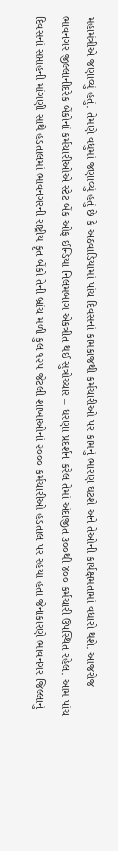મહામંત્રીએ જણાવ્યું હતું. તેમણે વધુમાં જણાવ્યું હતું છે કે અઠવાડિયામાં પાંચ દિવસનાં કામકાજથી કર્મચારીઓ પર કામનું ભારણ ઘટશે અને તેઓની કાર્યક્ષમતામાં વધારો થશે. આજરોજ ભાવનગર જીલ્લાનીદરેક બેંકોનાં કર્મચારીઓએ સ્ટેટ બેંક ઓફ ઈન્ડિયા નિલમબાગ એકત્રીત થઈ સુત્રોચ્ચાર – ધરણા પ્રદર્શન કરેલ તેમાં અંદાજીત ૩૦૦થી ૪૦૦ કર્મચારી ઉપસ્થિત રહેલ. આમ પાંચ દિવસનાં સપ્તાહની માંગણી સાથે હડતાલમાં ભાવનગરની રાષ્ટ્રીય કૃત બેંકો તેની બ્રાંચ મળી કુલ ૧૨૫ જેટલી શાખાઓનાં ૨૦૦૦ કર્મચારીઓ હડતાલ પર રહયા હતા જેનાકારણે ભાવનગર જિલ્લાનું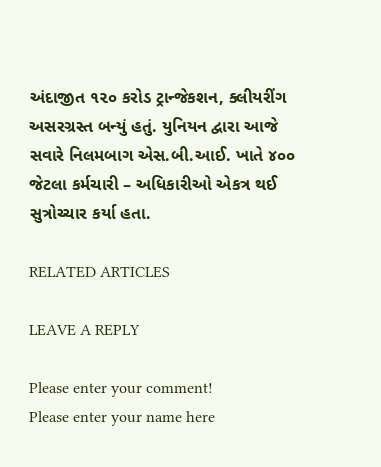અંદાજીત ૧૨૦ કરોડ ટ્રાન્જેકશન, ક્લીયરીંગ અસરગ્રસ્ત બન્યું હતું. યુનિયન દ્વારા આજે સવારે નિલમબાગ એસ.બી.આઈ. ખાતે ૪૦૦ જેટલા કર્મચારી – અધિકારીઓ એકત્ર થઈ સુત્રોચ્ચાર કર્યા હતા.

RELATED ARTICLES

LEAVE A REPLY

Please enter your comment!
Please enter your name here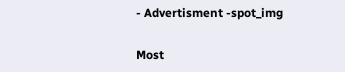- Advertisment -spot_img

Most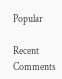Popular

Recent Comments